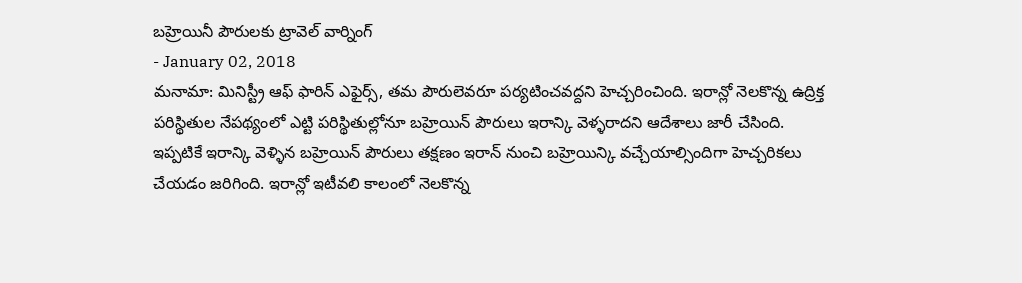బహ్రెయినీ పౌరులకు ట్రావెల్ వార్నింగ్
- January 02, 2018
మనామా: మినిస్ట్రీ ఆఫ్ ఫారిన్ ఎఫైర్స్, తమ పౌరులెవరూ పర్యటించవద్దని హెచ్చరించింది. ఇరాన్లో నెలకొన్న ఉద్రిక్త పరిస్థితుల నేపథ్యంలో ఎట్టి పరిస్థితుల్లోనూ బహ్రెయిన్ పౌరులు ఇరాన్కి వెళ్ళరాదని ఆదేశాలు జారీ చేసింది. ఇప్పటికే ఇరాన్కి వెళ్ళిన బహ్రెయిన్ పౌరులు తక్షణం ఇరాన్ నుంచి బహ్రెయిన్కి వచ్చేయాల్సిందిగా హెచ్చరికలు చేయడం జరిగింది. ఇరాన్లో ఇటీవలి కాలంలో నెలకొన్న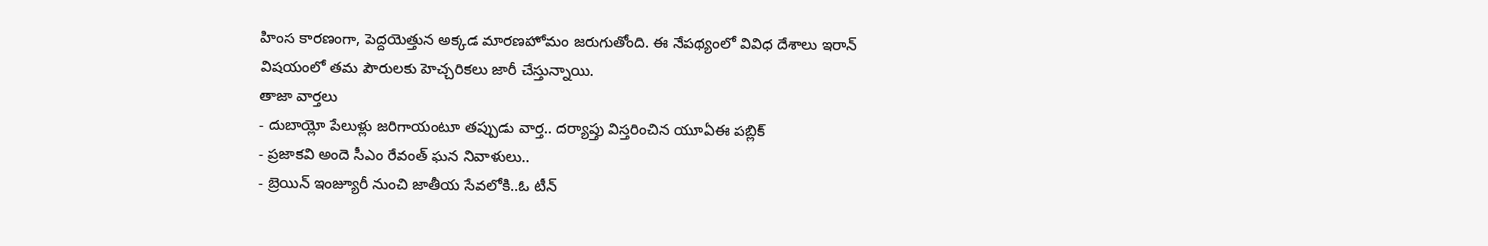హింస కారణంగా, పెద్దయెత్తున అక్కడ మారణహోమం జరుగుతోంది. ఈ నేపథ్యంలో వివిధ దేశాలు ఇరాన్ విషయంలో తమ పౌరులకు హెచ్చరికలు జారీ చేస్తున్నాయి.
తాజా వార్తలు
- దుబాయ్లో పేలుళ్లు జరిగాయంటూ తప్పుడు వార్త.. దర్యాప్తు విస్తరించిన యూఏఈ పబ్లిక్
- ప్రజాకవి అందె సీఎం రేవంత్ ఘన నివాళులు..
- బ్రెయిన్ ఇంజ్యూరీ నుంచి జాతీయ సేవలోకి..ఓ టీన్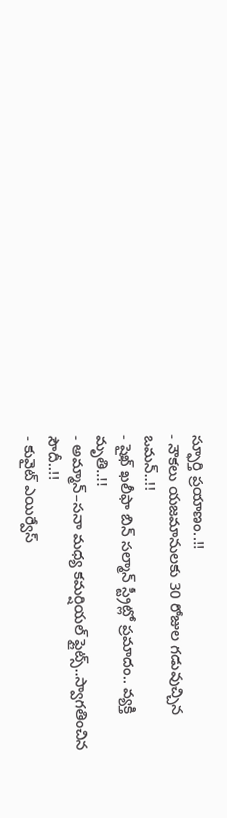స్ఫూర్తి ప్రయాణం..!!
- నౌకలు యజమానులకు 30 రోజుల గడువుచ్చిన ఒమన్..!!
- షైఖ్ ఖలీఫా బిన్ సల్మాన్ స్ట్రీట్లో ప్రమాదం.. వ్యక్తి మృతి..!!
- అమ్మాన్–సనా మధ్య కమర్షియల్ ఫ్లైట్స్..స్వాగతించిన సౌదీ..!!
- కువైట్ ఎయిర్వేస్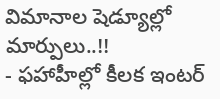విమానాల షెడ్యూల్లో మార్పులు..!!
- ఫహాహీల్లో కీలక ఇంటర్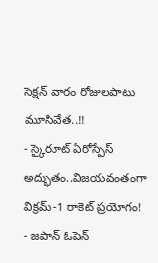సెక్షన్ వారం రోజులపాటు మూసివేత..!!
- స్కైరూట్ ఏరోస్పేస్ అద్భుతం..విజయవంతంగా విక్రమ్-1 రాకెట్ ప్రయోగం!
- జపాన్ ఓపెన్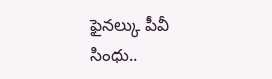ఫైనల్కు పీవీ సింధు..